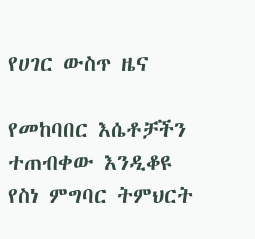የሀገር ውስጥ ዜና

የመከባበር እሴቶቻችን ተጠብቀው እንዲቆዩ የስነ ምግባር ትምህርት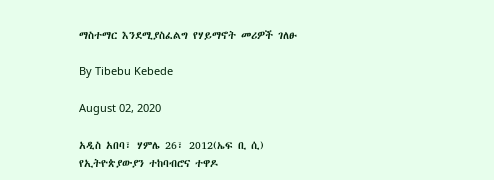ማስተማር እንደሚያስፈልግ የሃይማኖት መሪዎች ገለፁ

By Tibebu Kebede

August 02, 2020

አዲስ አበባ፣ ሃምሌ 26፣ 2012(ኤፍ ቢ ሲ) የኢትዮጵያውያን ተከባብሮና ተዋዶ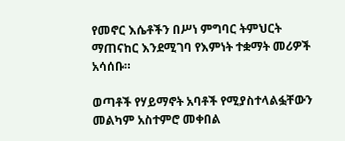የመኖር እሴቶችን በሥነ ምግባር ትምህርት ማጠናከር እንደሚገባ የእምነት ተቋማት መሪዎች አሳሰቡ።

ወጣቶች የሃይማኖት አባቶች የሚያስተላልፏቸውን መልካም አስተምሮ መቀበል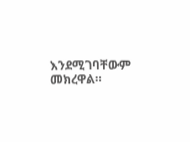እንደሚገባቸውም መክረዋል።